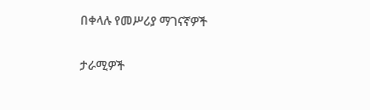በቀላሉ የመሥሪያ ማገናኛዎች

ታራሚዎች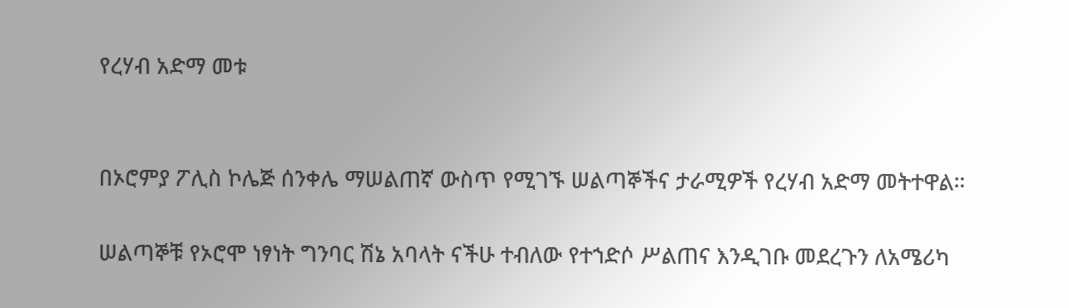የረሃብ አድማ መቱ


በኦሮምያ ፖሊስ ኮሌጅ ሰንቀሌ ማሠልጠኛ ውስጥ የሚገኙ ሠልጣኞችና ታራሚዎች የረሃብ አድማ መትተዋል።

ሠልጣኞቹ የኦሮሞ ነፃነት ግንባር ሽኔ አባላት ናችሁ ተብለው የተኀድሶ ሥልጠና እንዲገቡ መደረጉን ለአሜሪካ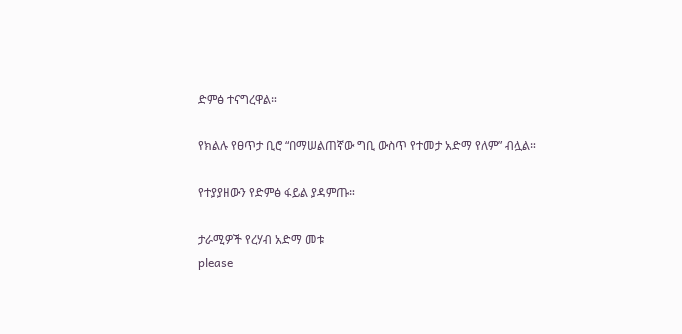ድምፅ ተናግረዋል።

የክልሉ የፀጥታ ቢሮ “በማሠልጠኛው ግቢ ውስጥ የተመታ አድማ የለም” ብሏል።

የተያያዘውን የድምፅ ፋይል ያዳምጡ።

ታራሚዎች የረሃብ አድማ መቱ
please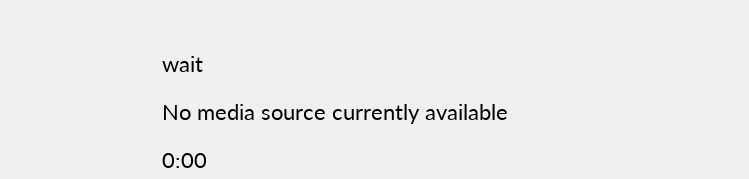wait

No media source currently available

0:00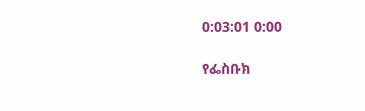0:03:01 0:00

የፌስቡክ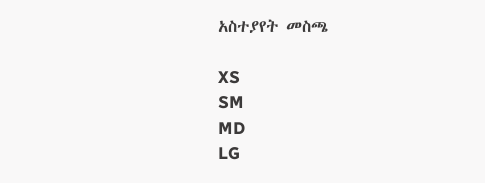አስተያየት መስጫ

XS
SM
MD
LG